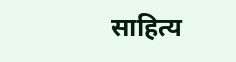साहित्य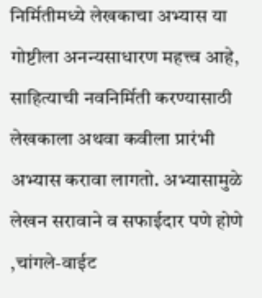निर्मितीमध्ये लेखकाचा अभ्यास या गोष्टीला अनन्यसाधारण महत्त्व आहे, साहित्याची नवनिर्मिती करण्यासाठी लेखकाला अथवा कवीला प्रारंभी अभ्यास करावा लागतो. अभ्यासामुळे लेखन सरावाने व सफाईदार पणे होणे ,चांगले-वाईट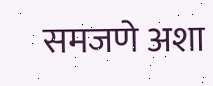समजणे अशा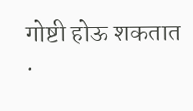गोष्टी होऊ शकतात .